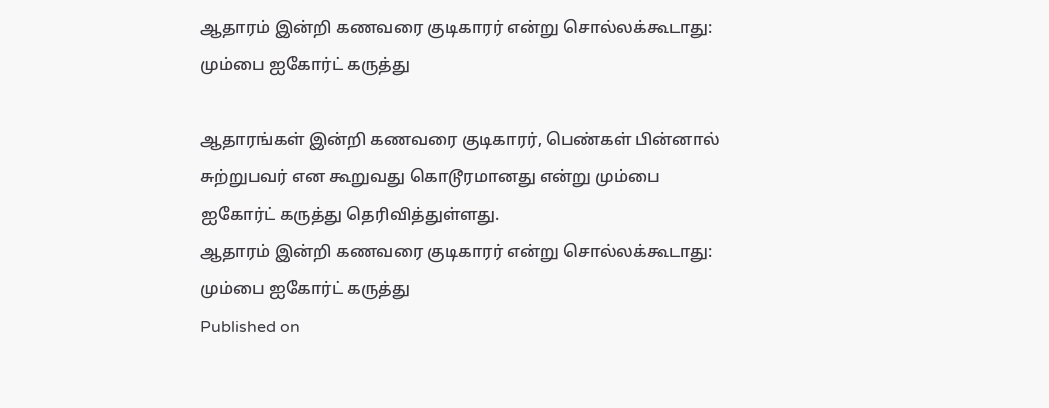ஆதாரம் இன்றி கணவரை குடிகாரர் என்று சொல்லக்கூடாது: மும்பை ஐகோர்ட் கருத்து

ஆதாரங்கள் இன்றி கணவரை குடிகாரர், பெண்கள் பின்னால் சுற்றுபவர் என கூறுவது கொடூரமானது என்று மும்பை ஐகோர்ட் கருத்து தெரிவித்துள்ளது.
ஆதாரம் இன்றி கணவரை குடிகாரர் என்று சொல்லக்கூடாது: மும்பை ஐகோர்ட் கருத்து
Published on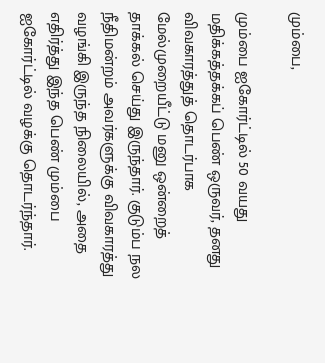மும்பை,

மும்பை ஐகோர்ட்டில் 50 வயது மதிக்கத்தக்கப் பெண் ஒருவர், தனது விவகாரத்துத் தொடர்பாக மேல்முறையீட்டு மனு ஒன்றைத் தாக்கல் செய்து இருந்தார். குடும்ப நல நீதிமன்றம் அவர்களுக்கு விவகாரத்து வழங்கி இருந்த நிலையில், அதை எதிர்த்து இந்த பெண் மும்பை ஐகோர்ட்டில் வழக்கு தொடர்ந்தார்.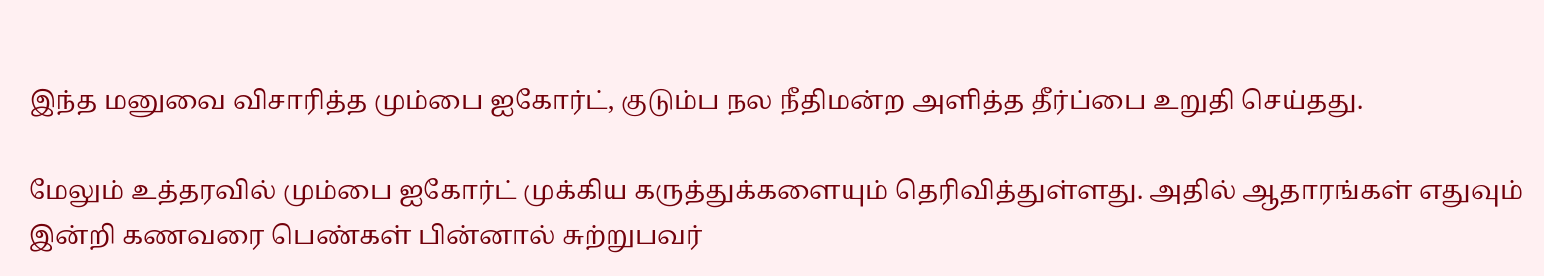இந்த மனுவை விசாரித்த மும்பை ஐகோர்ட், குடும்ப நல நீதிமன்ற அளித்த தீர்ப்பை உறுதி செய்தது.

மேலும் உத்தரவில் மும்பை ஐகோர்ட் முக்கிய கருத்துக்களையும் தெரிவித்துள்ளது. அதில் ஆதாரங்கள் எதுவும் இன்றி கணவரை பெண்கள் பின்னால் சுற்றுபவர்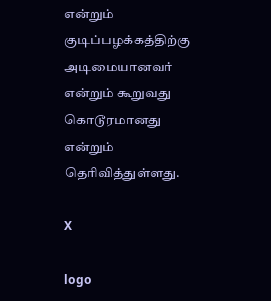என்றும் குடிப்பழக்கத்திற்கு அடிமையானவர் என்றும் கூறுவது கொடூரமானது என்றும் தெரிவித்துள்ளது.

X

logo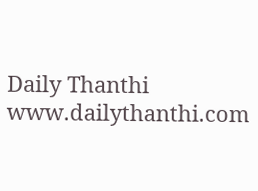Daily Thanthi
www.dailythanthi.com